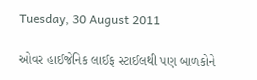Tuesday, 30 August 2011

ઓવર હાઈજેનિક લાઈફ સ્ટાઈલથી પણ બાળકોને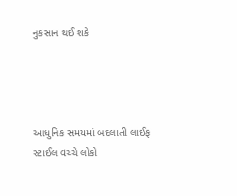નુકસાન થઈ શકે




આધુનિક સમયમાં બદલાતી લાઈફ સ્ટાઈલ વચ્ચે લોકો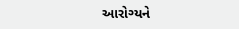આરોગ્યને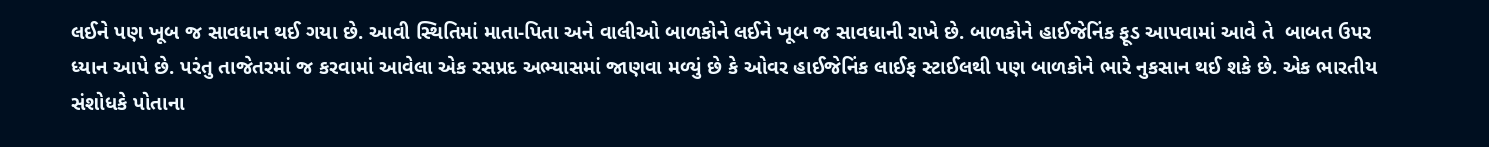લઈને પણ ખૂબ જ સાવધાન થઈ ગયા છે. આવી સ્થિતિમાં માતા-પિતા અને વાલીઓ બાળકોને લઈને ખૂબ જ સાવધાની રાખે છે. બાળકોને હાઈજેનિંક ફૂડ આપવામાં આવે તે  બાબત ઉપર ધ્યાન આપે છે. પરંતુ તાજેતરમાં જ કરવામાં આવેલા એક રસપ્રદ અભ્યાસમાં જાણવા મળ્યું છે કે ઓવર હાઈજેનિંક લાઈફ સ્ટાઈલથી પણ બાળકોને ભારે નુકસાન થઈ શકે છે. એક ભારતીય સંશોધકે પોતાના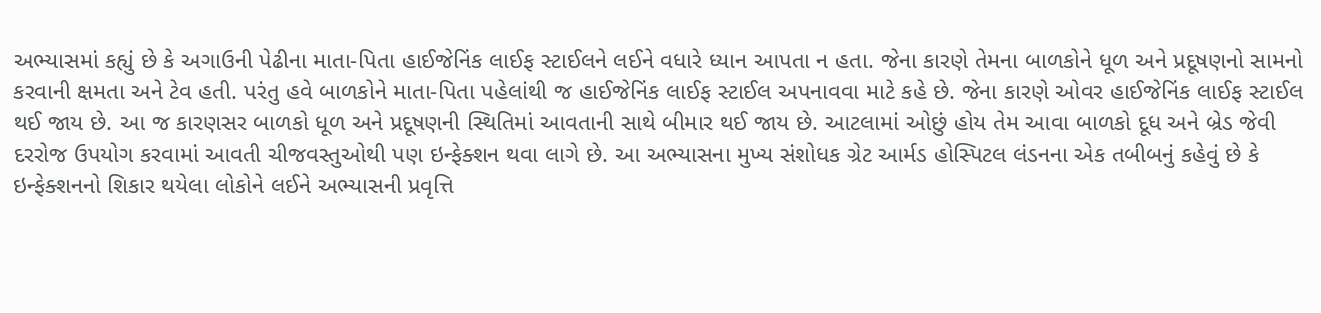અભ્યાસમાં કહ્યું છે કે અગાઉની પેઢીના માતા-પિતા હાઈજેનિંક લાઈફ સ્ટાઈલને લઈને વધારે ધ્યાન આપતા ન હતા. જેના કારણે તેમના બાળકોને ધૂળ અને પ્રદૂષણનો સામનો કરવાની ક્ષમતા અને ટેવ હતી. પરંતુ હવે બાળકોને માતા-પિતા પહેલાંથી જ હાઈજેનિંક લાઈફ સ્ટાઈલ અપનાવવા માટે કહે છે. જેના કારણે ઓવર હાઈજેનિંક લાઈફ સ્ટાઈલ થઈ જાય છે. આ જ કારણસર બાળકો ધૂળ અને પ્રદૂષણની સ્થિતિમાં આવતાની સાથે બીમાર થઈ જાય છે. આટલામાં ઓછું હોય તેમ આવા બાળકો દૂધ અને બ્રેડ જેવી દરરોજ ઉપયોગ કરવામાં આવતી ચીજવસ્તુઓથી પણ ઇન્ફેક્શન થવા લાગે છે. આ અભ્યાસના મુખ્ય સંશોધક ગ્રેટ આર્મડ હોસ્પિટલ લંડનના એક તબીબનું કહેવું છે કે ઇન્ફેક્શનનો શિકાર થયેલા લોકોને લઈને અભ્યાસની પ્રવૃત્તિ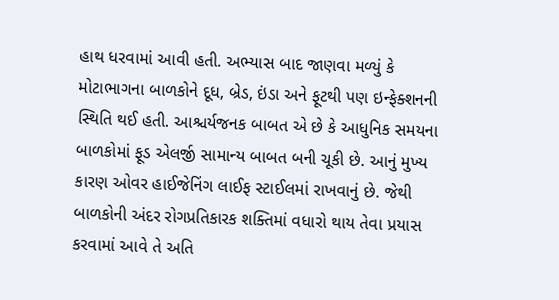હાથ ધરવામાં આવી હતી. અભ્યાસ બાદ જાણવા મળ્યું કે મોટાભાગના બાળકોને દૂધ, બ્રેડ, ઇંડા અને ફૂટથી પણ ઇન્ફેક્શનની સ્થિતિ થઈ હતી. આશ્ચર્યજનક બાબત એ છે કે આધુનિક સમયના બાળકોમાં ફૂડ એલર્જી સામાન્ય બાબત બની ચૂકી છે. આનું મુખ્ય કારણ ઓવર હાઈજેનિંગ લાઈફ સ્ટાઈલમાં રાખવાનું છે. જેથી બાળકોની અંદર રોગપ્રતિકારક શક્તિમાં વધારો થાય તેવા પ્રયાસ કરવામાં આવે તે અતિ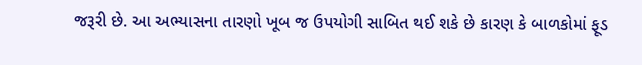જરૂરી છે. આ અભ્યાસના તારણો ખૂબ જ ઉપયોગી સાબિત થઈ શકે છે કારણ કે બાળકોમાં ફૂડ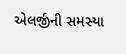એલર્જીની સમસ્યા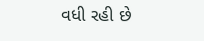વધી રહી છે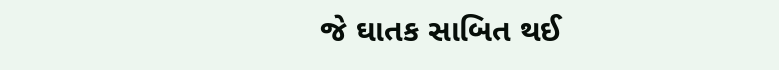જે ઘાતક સાબિત થઈ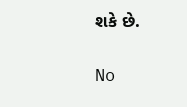શકે છે.

No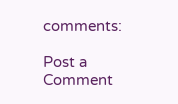comments:

Post a Comment